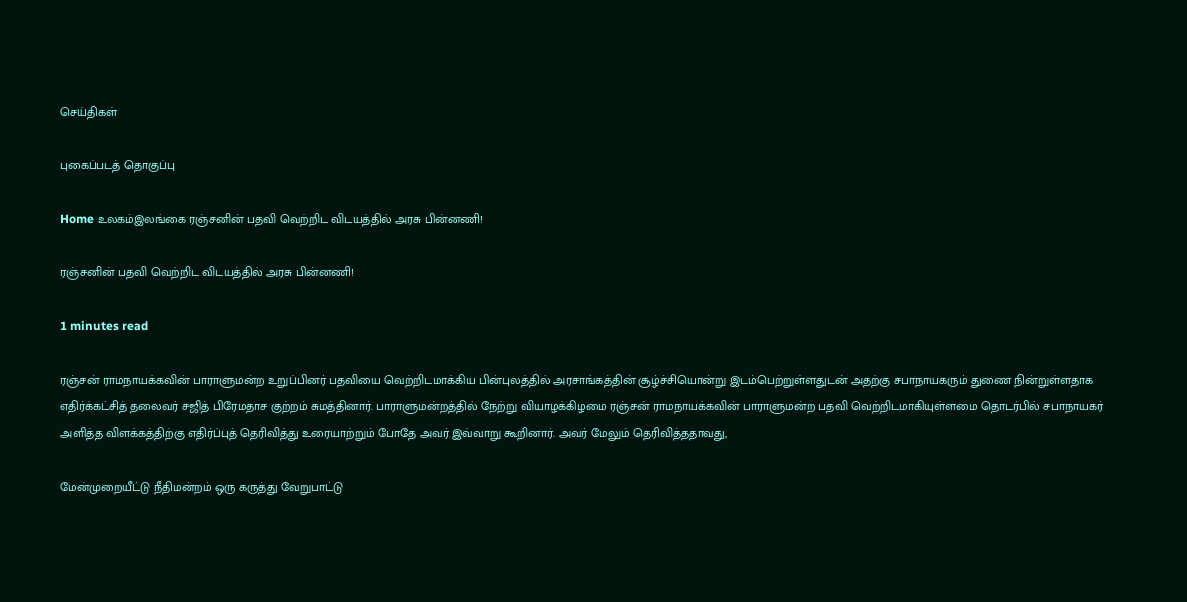செய்திகள்

புகைப்படத் தொகுப்பு

Home உலகம்இலங்கை ரஞ்சனின் பதவி வெற்றிட விடயத்தில் அரசு பின்னணி!

ரஞ்சனின் பதவி வெற்றிட விடயத்தில் அரசு பின்னணி!

1 minutes read

ரஞ்சன் ராமநாயக்கவின் பாராளுமன்ற உறுப்பினர் பதவியை வெற்றிடமாக்கிய பின்புலத்தில் அரசாங்கத்தின் சூழ்ச்சியொன்று இடம்பெற்றுள்ளதுடன் அதற்கு சபாநாயகரும் துணை நின்றுள்ளதாக எதிர்க்கட்சித் தலைவர் சஜித் பிரேமதாச குற்றம் சுமத்தினார். பாராளுமன்றத்தில் நேற்று வியாழக்கிழமை ரஞ்சன் ராமநாயக்கவின் பாராளுமன்ற பதவி வெற்றிடமாகியுள்ளமை தொடர்பில் சபாநாயகர் அளித்த விளக்கத்திற்கு எதிர்ப்புத் தெரிவித்து உரையாற்றும் போதே அவர் இவ்வாறு கூறினார். அவர் மேலும் தெரிவித்ததாவது,

மேன்முறையீட்டு நீதிமன்றம் ஒரு கருத்து வேறுபாட்டு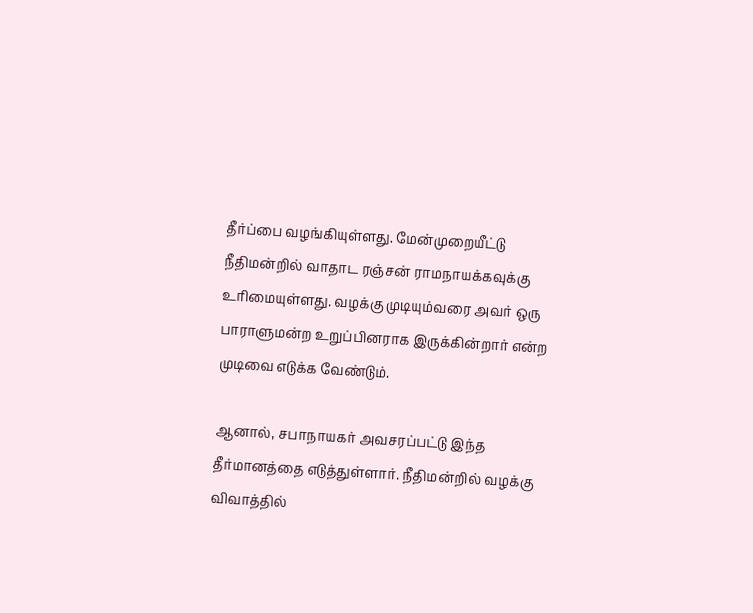தீர்ப்பை வழங்கியுள்ளது. மேன்முறையீட்டு நீதிமன்றில் வாதாட ரஞ்சன் ராமநாயக்கவுக்கு உரிமையுள்ளது. வழக்கு முடியும்வரை அவர் ஒரு பாராளுமன்ற உறுப்பினராக இருக்கின்றார் என்ற முடிவை எடுக்க வேண்டும்.

ஆனால், சபாநாயகர் அவசரப்பட்டு இந்த தீர்மானத்தை எடுத்துள்ளார். நீதிமன்றில் வழக்கு விவாத்தில்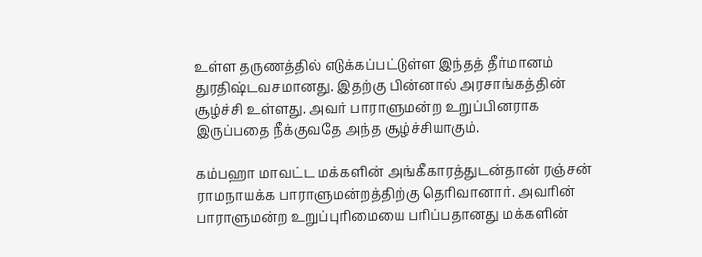உள்ள தருணத்தில் எடுக்கப்பட்டுள்ள இந்தத் தீர்மானம் துரதிஷ்டவசமானது. இதற்கு பின்னால் அரசாங்கத்தின் சூழ்ச்சி உள்ளது. அவர் பாராளுமன்ற உறுப்பினராக இருப்பதை நீக்குவதே அந்த சூழ்ச்சியாகும்.

கம்பஹா மாவட்ட மக்களின் அங்கீகாரத்துடன்தான் ரஞ்சன் ராமநாயக்க பாராளுமன்றத்திற்கு தெரிவானார். அவரின் பாராளுமன்ற உறுப்புரிமையை பரிப்பதானது மக்களின்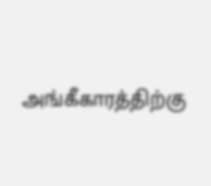அங்கீகாரத்திற்கு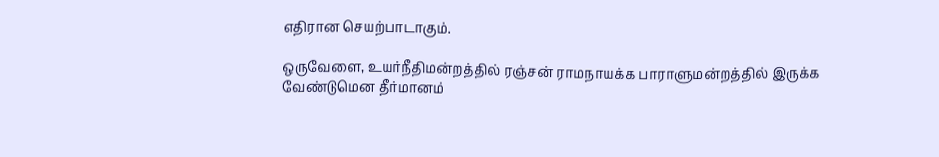எதிரான செயற்பாடாகும்.

ஒருவேளை, உயர்நீதிமன்றத்தில் ரஞ்சன் ராமநாயக்க பாராளுமன்றத்தில் இருக்க வேண்டுமென தீர்மானம்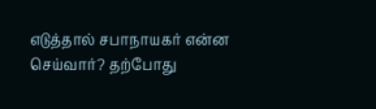எடுத்தால் சபாநாயகர் என்ன செய்வார்? தற்போது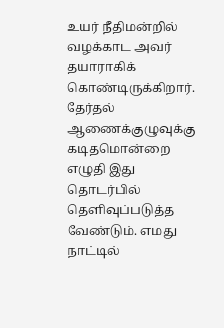உயர் நீதிமன்றில் வழக்காட அவர் தயாராகிக் கொண்டிருக்கிறார். தேர்தல் ஆணைக்குழுவுக்கு கடிதமொன்றை எழுதி இது தொடர்பில் தெளிவுப்படுத்த வேண்டும். எமது நாட்டில்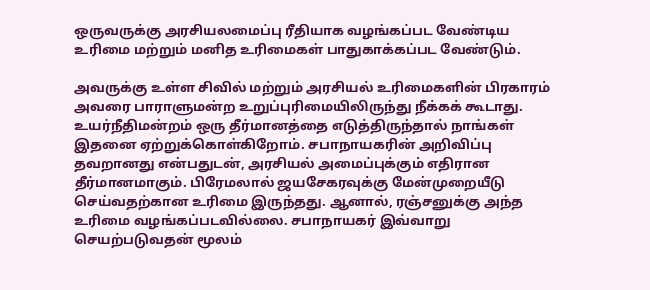ஒருவருக்கு அரசியலமைப்பு ரீதியாக வழங்கப்பட வேண்டிய உரிமை மற்றும் மனித உரிமைகள் பாதுகாக்கப்பட வேண்டும்.

அவருக்கு உள்ள சிவில் மற்றும் அரசியல் உரிமைகளின் பிரகாரம் அவரை பாராளுமன்ற உறுப்புரிமையிலிருந்து நீக்கக் கூடாது. உயர்நீதிமன்றம் ஒரு தீர்மானத்தை எடுத்திருந்தால் நாங்கள் இதனை ஏற்றுக்கொள்கிறோம். சபாநாயகரின் அறிவிப்பு தவறானது என்பதுடன், அரசியல் அமைப்புக்கும் எதிரான தீர்மானமாகும். பிரேமலால் ஜயசேகரவுக்கு மேன்முறையீடு செய்வதற்கான உரிமை இருந்தது. ஆனால், ரஞ்சனுக்கு அந்த உரிமை வழங்கப்படவில்லை. சபாநாயகர் இவ்வாறு செயற்படுவதன் மூலம்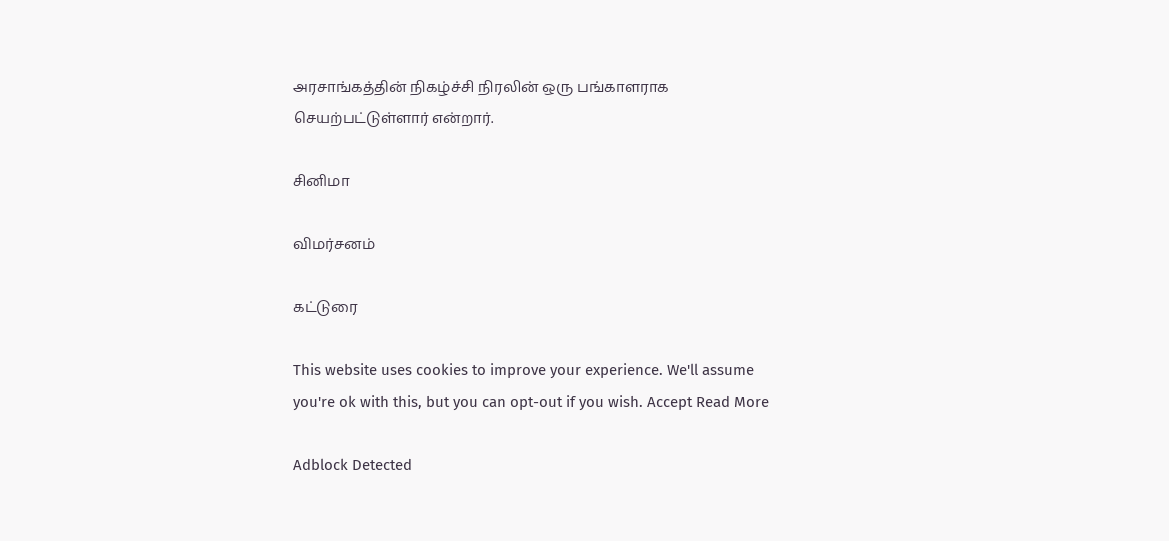அரசாங்கத்தின் நிகழ்ச்சி நிரலின் ஒரு பங்காளராக செயற்பட்டுள்ளார் என்றார்.

சினிமா

விமர்சனம்

கட்டுரை

This website uses cookies to improve your experience. We'll assume you're ok with this, but you can opt-out if you wish. Accept Read More

Adblock Detected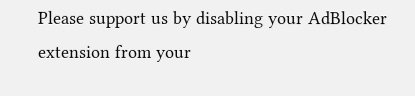Please support us by disabling your AdBlocker extension from your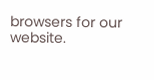browsers for our website.